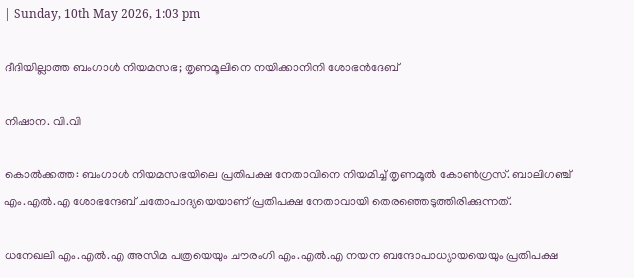| Sunday, 10th May 2026, 1:03 pm

ദീദിയില്ലാത്ത ബംഗാള്‍ നിയമസഭ; തൃണമൂലിനെ നയിക്കാനിനി ശോഭന്‍ദേബ്

നിഷാന. വി.വി

കൊല്‍ക്കത്ത: ബംഗാള്‍ നിയമസഭയിലെ പ്രതിപക്ഷ നേതാവിനെ നിയമിച്ച് തൃണമൂല്‍ കോണ്‍ഗ്രസ്. ബാലിഗഞ്ച് എം.എല്‍.എ ശോഭന്ദേബ് ചതോപാദ്യയെയാണ് പ്രതിപക്ഷ നേതാവായി തെരഞ്ഞെടുത്തിരിക്കുന്നത്.

ധനേഖലി എം.എല്‍.എ അസിമ പത്രയെയും ചൗരംഗി എം.എല്‍.എ നയന ബന്ദോപാധ്യായയെയും പ്രതിപക്ഷ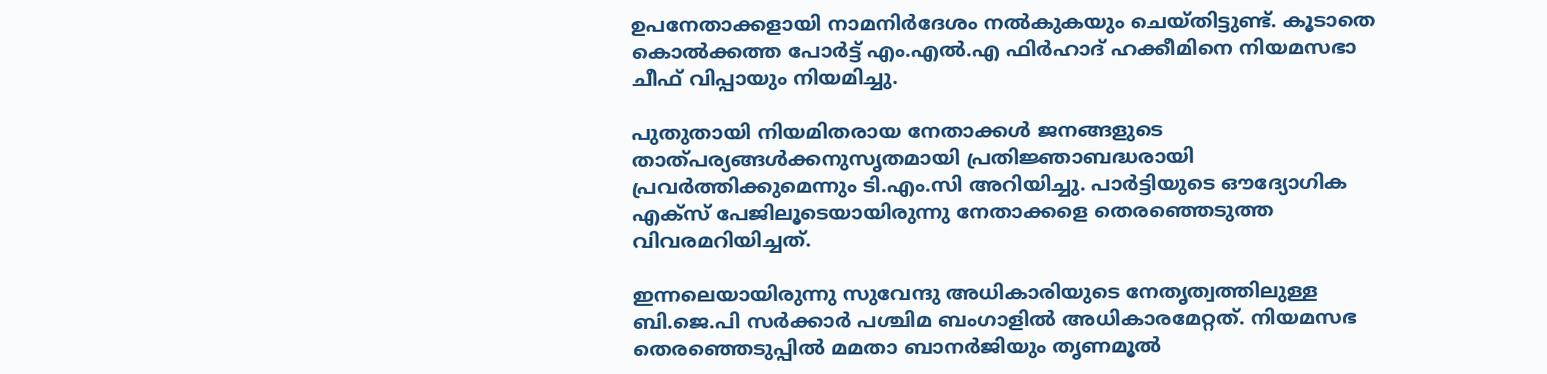ഉപനേതാക്കളായി നാമനിര്‍ദേശം നല്‍കുകയും ചെയ്തിട്ടുണ്ട്. കൂടാതെ കൊല്‍ക്കത്ത പോര്‍ട്ട് എം.എല്‍.എ ഫിര്‍ഹാദ് ഹക്കീമിനെ നിയമസഭാ ചീഫ് വിപ്പായും നിയമിച്ചു.

പുതുതായി നിയമിതരായ നേതാക്കള്‍ ജനങ്ങളുടെ താത്പര്യങ്ങള്‍ക്കനുസൃതമായി പ്രതിജ്ഞാബദ്ധരായി പ്രവര്‍ത്തിക്കുമെന്നും ടി.എം.സി അറിയിച്ചു. പാര്‍ട്ടിയുടെ ഔദ്യോഗിക എക്‌സ് പേജിലൂടെയായിരുന്നു നേതാക്കളെ തെരഞ്ഞെടുത്ത വിവരമറിയിച്ചത്.

ഇന്നലെയായിരുന്നു സുവേന്ദു അധികാരിയുടെ നേതൃത്വത്തിലുള്ള ബി.ജെ.പി സര്‍ക്കാര്‍ പശ്ചിമ ബംഗാളില്‍ അധികാരമേറ്റത്. നിയമസഭ തെരഞ്ഞെടുപ്പില്‍ മമതാ ബാനര്‍ജിയും തൃണമൂല്‍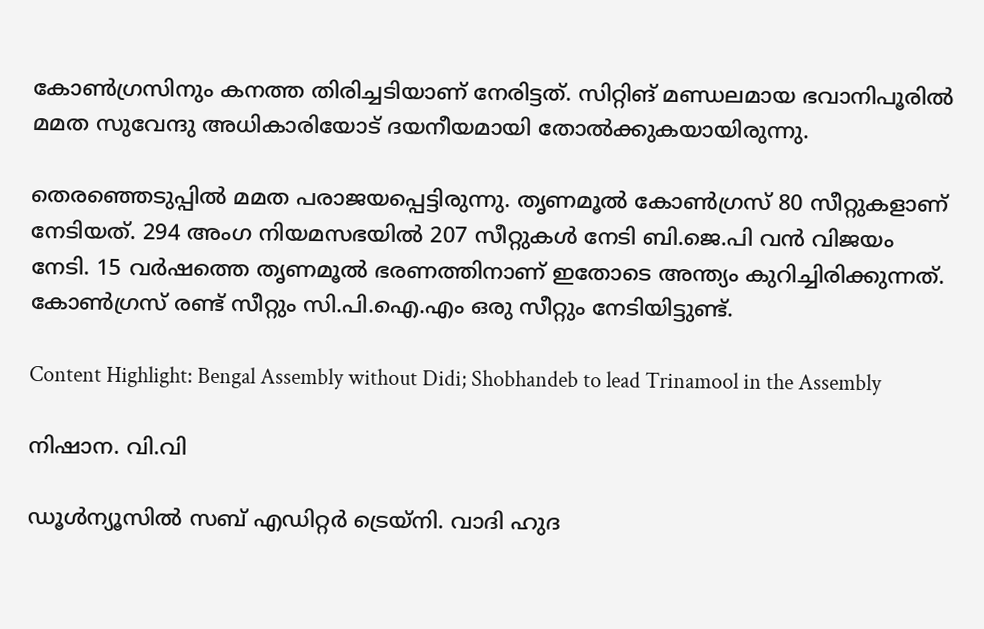കോണ്‍ഗ്രസിനും കനത്ത തിരിച്ചടിയാണ് നേരിട്ടത്. സിറ്റിങ് മണ്ഡലമായ ഭവാനിപൂരില്‍ മമത സുവേന്ദു അധികാരിയോട് ദയനീയമായി തോല്‍ക്കുകയായിരുന്നു.

തെരഞ്ഞെടുപ്പില്‍ മമത പരാജയപ്പെട്ടിരുന്നു. തൃണമൂല്‍ കോണ്‍ഗ്രസ് 80 സീറ്റുകളാണ് നേടിയത്. 294 അംഗ നിയമസഭയില്‍ 207 സീറ്റുകള്‍ നേടി ബി.ജെ.പി വന്‍ വിജയം നേടി. 15 വര്‍ഷത്തെ തൃണമൂല്‍ ഭരണത്തിനാണ് ഇതോടെ അന്ത്യം കുറിച്ചിരിക്കുന്നത്. കോണ്‍ഗ്രസ് രണ്ട് സീറ്റും സി.പി.ഐ.എം ഒരു സീറ്റും നേടിയിട്ടുണ്ട്.

Content Highlight: Bengal Assembly without Didi; Shobhandeb to lead Trinamool in the Assembly

നിഷാന. വി.വി

ഡൂള്‍ന്യൂസില്‍ സബ് എഡിറ്റര്‍ ട്രെയ്‌നി. വാദി ഹുദ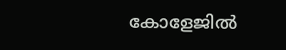കോളേജില്‍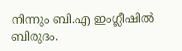നിന്നും ബി.എ ഇംഗ്ലീഷില്‍ ബിരുദം.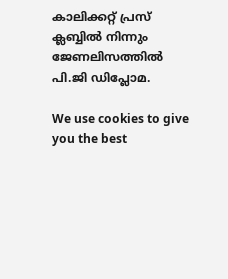കാലിക്കറ്റ് പ്രസ് ക്ലബ്ബില്‍ നിന്നും ജേണലിസത്തില്‍ പി.ജി ഡിപ്ലോമ.

We use cookies to give you the best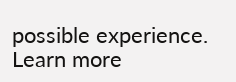possible experience. Learn more